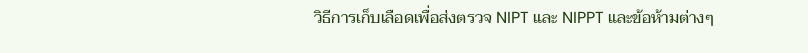วิธีการเก็บเลือดเพื่อส่งตรวจ NIPT และ NIPPT และข้อห้ามต่างๆ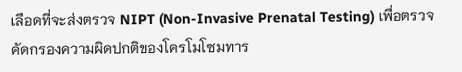เลือดที่จะส่งตรวจ NIPT (Non-Invasive Prenatal Testing) เพื่อตรวจคัดกรองความผิดปกติของโครโมโซมทาร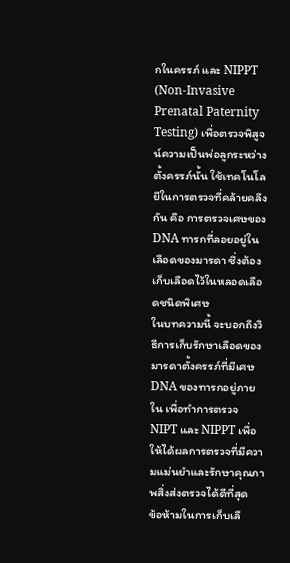กในครรภ์ และ NIPPT (Non-Invasive Prenatal Paternity Testing) เพื่อตรวจพิสูจน์ความเป็นพ่อลูกระหว่างตั้งครรภ์นั้น ใช้เทคโนโลยีในการตรวจที่คล้ายคลึงกัน คือ การตรวจเศษของ DNA ทารกที่ลอยอยู่ในเลือดของมารดา ซึ่งต้องเก็บเลือดไว้ในหลอดเลือดชนิดพิเศษ
ในบทความนี้ จะบอกถึงวิธีการเก็บรักษาเลือดของมารดาตั้งครรภ์ที่มีเศษ DNA ของทารกอยู่ภายใน เพื่อทำการตรวจ NIPT และ NIPPT เพื่อให้ได้ผลการตรวจที่มีความแม่นยำและรักษาคุณภาพสิ่งส่งตรวจได้ดีที่สุด
ข้อห้ามในการเก็บเลื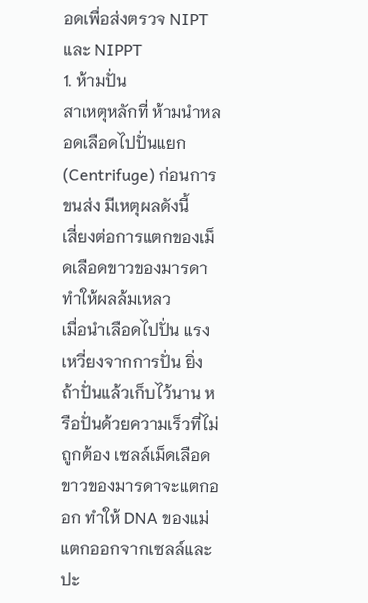อดเพื่อส่งตรวจ NIPT และ NIPPT
1. ห้ามปั่น
สาเหตุหลักที่ ห้ามนำหลอดเลือดไปปั่นแยก (Centrifuge) ก่อนการขนส่ง มีเหตุผลดังนี้
เสี่ยงต่อการแตกของเม็ดเลือดขาวของมารดา ทำให้ผลล้มเหลว
เมื่อนำเลือดไปปั่น แรงเหวี่ยงจากการปั่น ยิ่งถ้าปั่นแล้วเก็บไว้นาน หรือปั่นด้วยความเร็วที่ไม่ถูกต้อง เซลล์เม็ดเลือดขาวของมารดาจะแตกออก ทำให้ DNA ของแม่ แตกออกจากเซลล์และปะ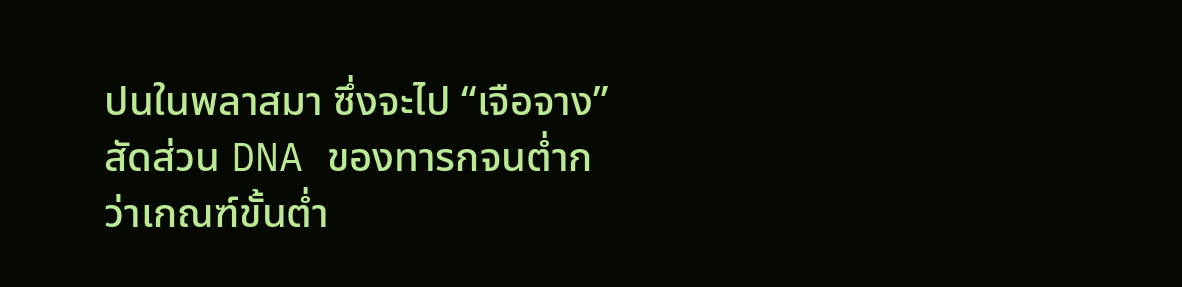ปนในพลาสมา ซึ่งจะไป “เจือจาง” สัดส่วน DNA ของทารกจนต่ำกว่าเกณฑ์ขั้นต่ำ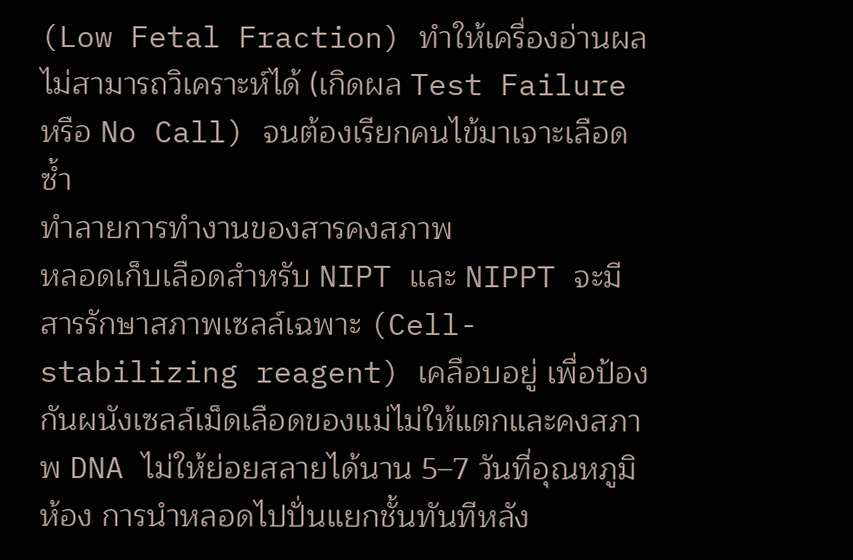(Low Fetal Fraction) ทำให้เครื่องอ่านผลไม่สามารถวิเคราะห์ได้ (เกิดผล Test Failure หรือ No Call) จนต้องเรียกคนไข้มาเจาะเลือดซ้ำ
ทำลายการทำงานของสารคงสภาพ
หลอดเก็บเลือดสำหรับ NIPT และ NIPPT จะมีสารรักษาสภาพเซลล์เฉพาะ (Cell-stabilizing reagent) เคลือบอยู่ เพื่อป้องกันผนังเซลล์เม็ดเลือดของแม่ไม่ให้แตกและคงสภาพ DNA ไม่ให้ย่อยสลายได้นาน 5–7 วันที่อุณหภูมิห้อง การนำหลอดไปปั่นแยกชั้นทันทีหลัง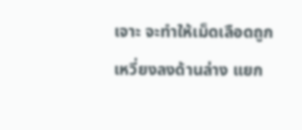เจาะ จะทำให้เม็ดเลือดถูกเหวี่ยงลงด้านล่าง แยก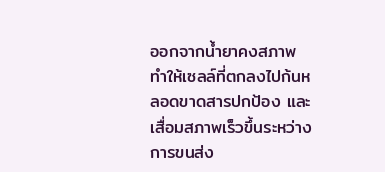ออกจากน้ำยาคงสภาพ ทำให้เซลล์ที่ตกลงไปก้นหลอดขาดสารปกป้อง และเสื่อมสภาพเร็วขึ้นระหว่างการขนส่ง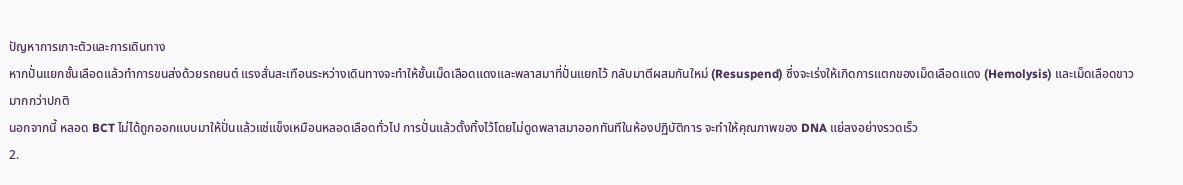ปัญหาการเกาะตัวและการเดินทาง
หากปั่นแยกชั้นเลือดแล้วทำการขนส่งด้วยรถยนต์ แรงสั่นสะเทือนระหว่างเดินทางจะทำให้ชั้นเม็ดเลือดแดงและพลาสมาที่ปั่นแยกไว้ กลับมาตีผสมกันใหม่ (Resuspend) ซึ่งจะเร่งให้เกิดการแตกของเม็ดเลือดแดง (Hemolysis) และเม็ดเลือดขาวมากกว่าปกติ
นอกจากนี้ หลอด BCT ไม่ได้ถูกออกแบบมาให้ปั่นแล้วแช่แข็งเหมือนหลอดเลือดทั่วไป การปั่นแล้วตั้งทิ้งไว้โดยไม่ดูดพลาสมาออกทันทีในห้องปฏิบัติการ จะทำให้คุณภาพของ DNA แย่ลงอย่างรวดเร็ว
2.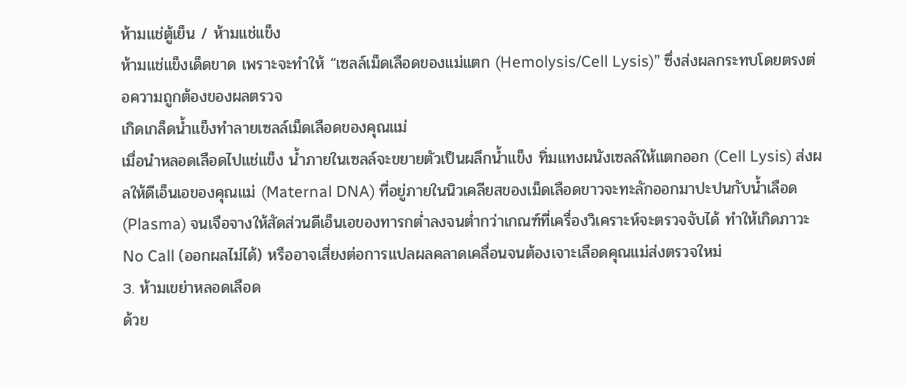ห้ามแช่ตู้เย็น / ห้ามแช่แข็ง
ห้ามแช่แข็งเด็ดขาด เพราะจะทำให้ “เซลล์เม็ดเลือดของแม่แตก (Hemolysis/Cell Lysis)” ซึ่งส่งผลกระทบโดยตรงต่อความถูกต้องของผลตรวจ
เกิดเกล็ดน้ำแข็งทำลายเซลล์เม็ดเลือดของคุณแม่
เมื่อนำหลอดเลือดไปแช่แข็ง น้ำภายในเซลล์จะขยายตัวเป็นผลึกน้ำแข็ง ทิ่มแทงผนังเซลล์ให้แตกออก (Cell Lysis) ส่งผลให้ดีเอ็นเอของคุณแม่ (Maternal DNA) ที่อยู่ภายในนิวเคลียสของเม็ดเลือดขาวจะทะลักออกมาปะปนกับน้ำเลือด (Plasma) จนเจือจางให้สัดส่วนดีเอ็นเอของทารกต่ำลงจนต่ำกว่าเกณฑ์ที่เครื่องวิเคราะห์จะตรวจจับได้ ทำให้เกิดภาวะ No Call (ออกผลไม่ได้) หรืออาจเสี่ยงต่อการแปลผลคลาดเคลื่อนจนต้องเจาะเลือดคุณแม่ส่งตรวจใหม่
3. ห้ามเขย่าหลอดเลือด
ด้วย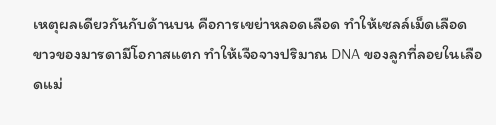เหตุผลเดียวกันกับด้านบน คือการเขย่าหลอดเลือด ทำให้เซลล์เม็ดเลือดขาวของมารดามีโอกาสแตก ทำให้เจือจางปริมาณ DNA ของลูกที่ลอยในเลือดแม่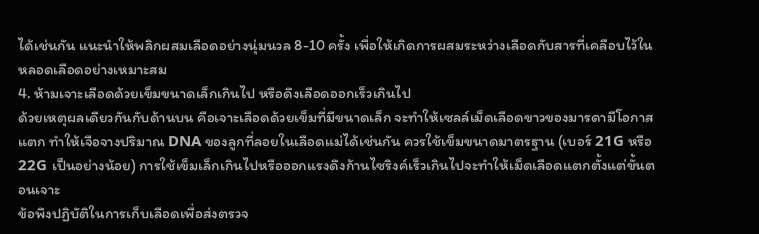ได้เช่นกัน แนะนำให้พลิกผสมเลือดอย่างนุ่มนวล 8-10 ครั้ง เพื่อให้เกิดการผสมระหว่างเลือดกับสารที่เคลือบไว้ในหลอดเลือดอย่างเหมาะสม
4. ห้ามเจาะเลือดด้วยเข็มขนาดเล็กเกินไป หรือดึงเลือดออกเร็วเกินไป
ด้วยเหตุผลเดียวกันกับด้านบน คือเจาะเลือดด้วยเข็มที่มีขนาดเล็ก จะทำให้เซลล์เม็ดเลือดขาวของมารดามีโอกาสแตก ทำให้เจือจางปริมาณ DNA ของลูกที่ลอยในเลือดแม่ได้เช่นกัน ควรใช้เข็มขนาดมาตรฐาน (เบอร์ 21G หรือ 22G เป็นอย่างน้อย) การใช้เข็มเล็กเกินไปหรือออกแรงดึงก้านไซริงค์เร็วเกินไปจะทำให้เม็ดเลือดแตกตั้งแต่ขั้นตอนเจาะ
ข้อพึงปฏิบัติในการเก็บเลือดเพื่อส่งตรวจ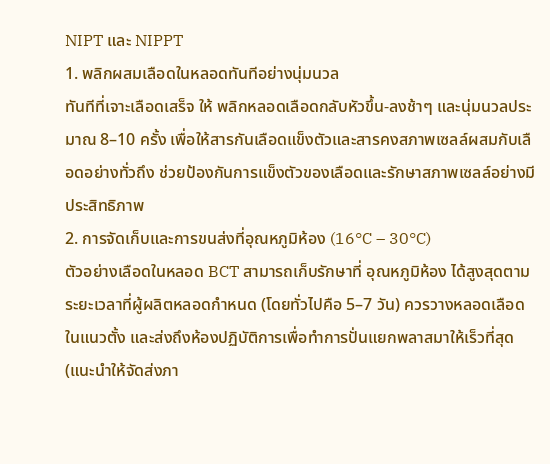NIPT และ NIPPT
1. พลิกผสมเลือดในหลอดทันทีอย่างนุ่มนวล
ทันทีที่เจาะเลือดเสร็จ ให้ พลิกหลอดเลือดกลับหัวขึ้น-ลงช้าๆ และนุ่มนวลประมาณ 8–10 ครั้ง เพื่อให้สารกันเลือดแข็งตัวและสารคงสภาพเซลล์ผสมกับเลือดอย่างทั่วถึง ช่วยป้องกันการแข็งตัวของเลือดและรักษาสภาพเซลล์อย่างมีประสิทธิภาพ
2. การจัดเก็บและการขนส่งที่อุณหภูมิห้อง (16°C – 30°C)
ตัวอย่างเลือดในหลอด BCT สามารถเก็บรักษาที่ อุณหภูมิห้อง ได้สูงสุดตามระยะเวลาที่ผู้ผลิตหลอดกำหนด (โดยทั่วไปคือ 5–7 วัน) ควรวางหลอดเลือดในแนวตั้ง และส่งถึงห้องปฏิบัติการเพื่อทำการปั่นแยกพลาสมาให้เร็วที่สุด (แนะนำให้จัดส่งภา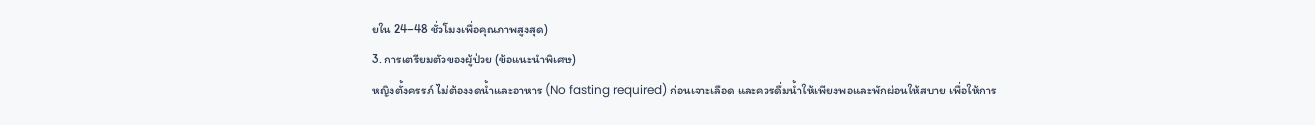ยใน 24–48 ชั่วโมงเพื่อคุณภาพสูงสุด)
3. การเตรียมตัวของผู้ป่วย (ข้อแนะนําพิเศษ)
หญิงตั้งครรภ์ ไม่ต้องงดน้ำและอาหาร (No fasting required) ก่อนเจาะเลือด และควรดื่มน้ำให้เพียงพอและพักผ่อนให้สบาย เพื่อให้การ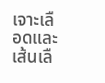เจาะเลือดและเส้นเลื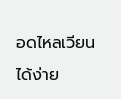อดไหลเวียนได้ง่าย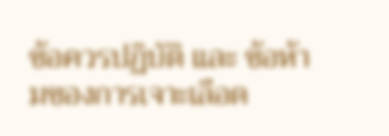ข้อควรปฏิบัติ และ ข้อห้ามของการเจาะเลือด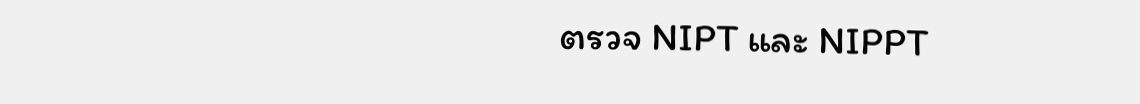ตรวจ NIPT และ NIPPT